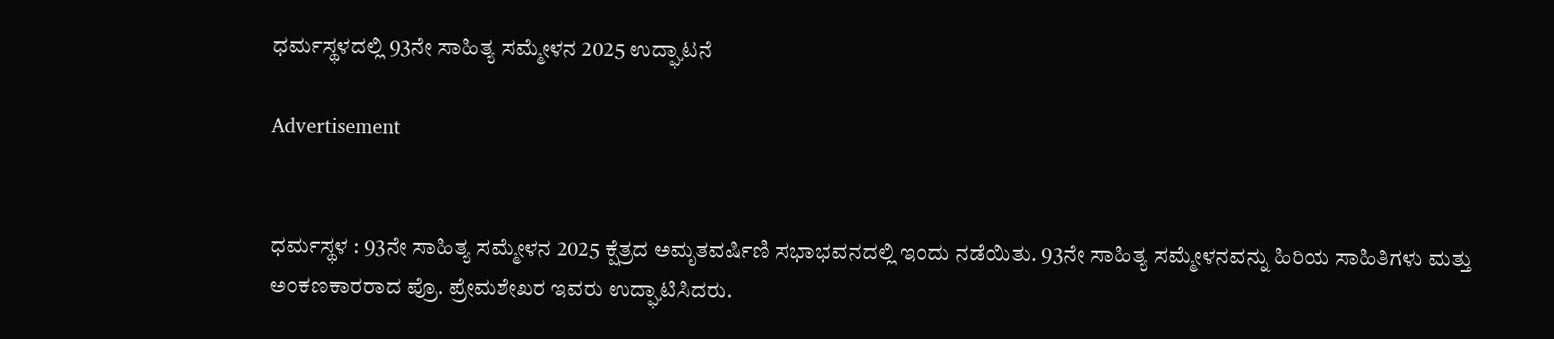ಧರ್ಮಸ್ಥಳದಲ್ಲಿ 93ನೇ ಸಾಹಿತ್ಯ ಸಮ್ಮೇಳನ 2025 ಉದ್ಘಾಟನೆ

Advertisement


ಧರ್ಮಸ್ಥಳ : 93ನೇ ಸಾಹಿತ್ಯ ಸಮ್ಮೇಳನ 2025 ಕ್ಷೆತ್ರದ ಅಮೃತವರ್ಷಿಣಿ ಸಭಾಭವನದಲ್ಲಿ ಇಂದು ನಡೆಯಿತು. 93ನೇ ಸಾಹಿತ್ಯ ಸಮ್ಮೇಳನವನ್ನು ಹಿರಿಯ ಸಾಹಿತಿಗಳು ಮತ್ತು ಅಂಕಣಕಾರರಾದ ಪ್ರೊ. ಪ್ರೇಮಶೇಖರ ಇವರು ಉದ್ಘಾಟಿಸಿದರು.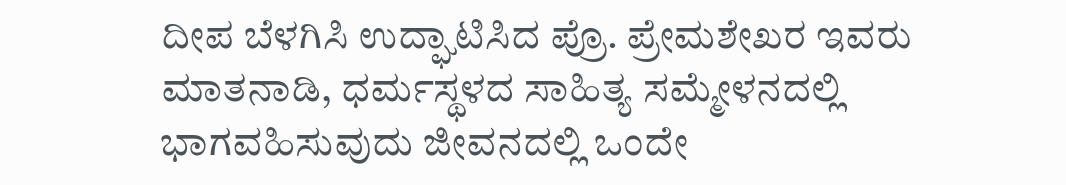ದೀಪ ಬೆಳಗಿಸಿ ಉದ್ಘಾಟಿಸಿದ ಪ್ರೊ. ಪ್ರೇಮಶೇಖರ ಇವರು ಮಾತನಾಡಿ, ಧರ್ಮಸ್ಥಳದ ಸಾಹಿತ್ಯ ಸಮ್ಮೇಳನದಲ್ಲಿ ಭಾಗವಹಿಸುವುದು ಜೀವನದಲ್ಲಿ ಒಂದೇ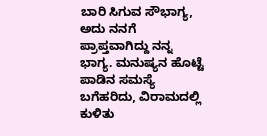ಬಾರಿ ಸಿಗುವ ಸೌಭಾಗ್ಯ, ಅದು ನನಗೆ ಪ್ರಾಪ್ತವಾಗಿದ್ದು ನನ್ನ ಭಾಗ್ಯ. ಮನುಷ್ಯನ ಹೊಟ್ಟೆ ಪಾಡಿನ ಸಮಸ್ಯೆ ಬಗೆಹರಿದು, ವಿರಾಮದಲ್ಲಿ ಕುಳಿತು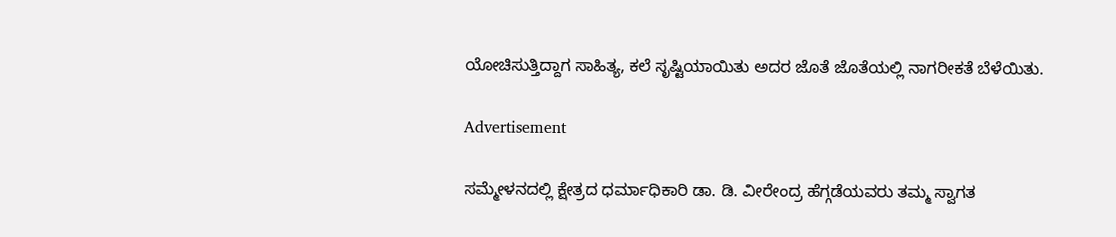ಯೋಚಿಸುತ್ತಿದ್ದಾಗ ಸಾಹಿತ್ಯ, ಕಲೆ ಸೃಷ್ಟಿಯಾಯಿತು ಅದರ ಜೊತೆ ಜೊತೆಯಲ್ಲಿ ನಾಗರೀಕತೆ ಬೆಳೆಯಿತು.

Advertisement

ಸಮ್ಮೇಳನದಲ್ಲಿ ಕ್ಷೇತ್ರದ ಧರ್ಮಾಧಿಕಾರಿ ಡಾ. ಡಿ. ವೀರೇಂದ್ರ ಹೆಗ್ಗಡೆಯವರು ತಮ್ಮ ಸ್ವಾಗತ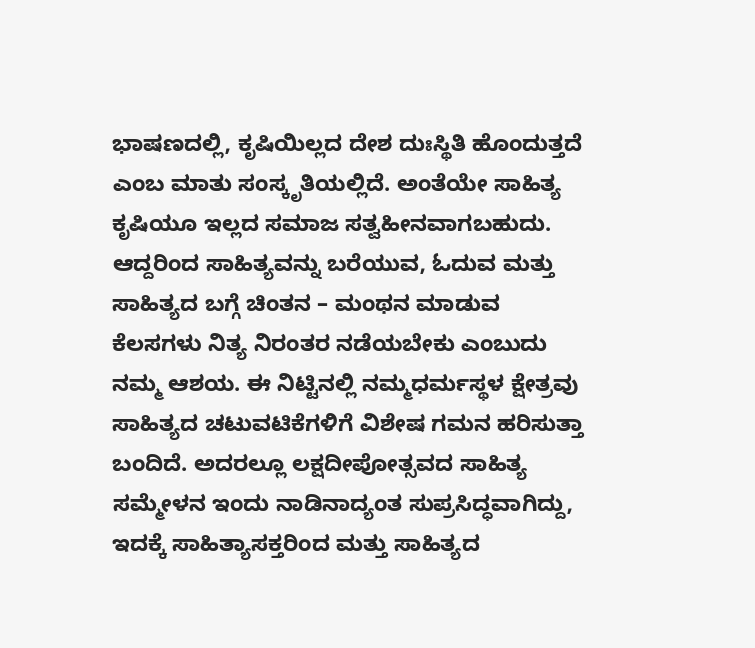ಭಾಷಣದಲ್ಲಿ, ಕೃಷಿಯಿಲ್ಲದ ದೇಶ ದುಃಸ್ಥಿತಿ ಹೊಂದುತ್ತದೆ ಎಂಬ ಮಾತು ಸಂಸ್ಕೃತಿಯಲ್ಲಿದೆ. ಅಂತೆಯೇ ಸಾಹಿತ್ಯ ಕೃಷಿಯೂ ಇಲ್ಲದ ಸಮಾಜ ಸತ್ವಹೀನವಾಗಬಹುದು. ಆದ್ದರಿಂದ ಸಾಹಿತ್ಯವನ್ನು ಬರೆಯುವ, ಓದುವ ಮತ್ತು ಸಾಹಿತ್ಯದ ಬಗ್ಗೆ ಚಿಂತನ – ಮಂಥನ ಮಾಡುವ ಕೆಲಸಗಳು ನಿತ್ಯ ನಿರಂತರ ನಡೆಯಬೇಕು ಎಂಬುದು ನಮ್ಮ ಆಶಯ. ಈ ನಿಟ್ಟಿನಲ್ಲಿ ನಮ್ಮಧರ್ಮಸ್ಥಳ ಕ್ಷೇತ್ರವು ಸಾಹಿತ್ಯದ ಚಟುವಟಿಕೆಗಳಿಗೆ ವಿಶೇಷ ಗಮನ ಹರಿಸುತ್ತಾ ಬಂದಿದೆ. ಅದರಲ್ಲೂ ಲಕ್ಷದೀಪೋತ್ಸವದ ಸಾಹಿತ್ಯ ಸಮ್ಮೇಳನ ಇಂದು ನಾಡಿನಾದ್ಯಂತ ಸುಪ್ರಸಿದ್ಧವಾಗಿದ್ದು, ಇದಕ್ಕೆ ಸಾಹಿತ್ಯಾಸಕ್ತರಿಂದ ಮತ್ತು ಸಾಹಿತ್ಯದ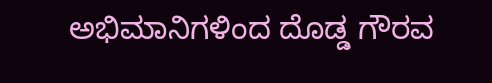ಅಭಿಮಾನಿಗಳಿಂದ ದೊಡ್ಡ ಗೌರವ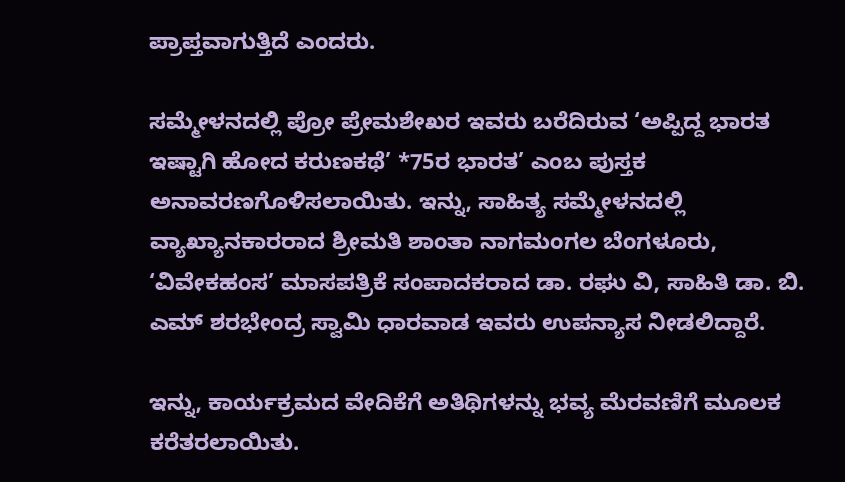ಪ್ರಾಪ್ತವಾಗುತ್ತಿದೆ ಎಂದರು.

ಸಮ್ಮೇಳನದಲ್ಲಿ ಪ್ರೋ ಪ್ರೇಮಶೇಖರ ಇವರು ಬರೆದಿರುವ ‘ಅಪ್ಪಿದ್ದ ಭಾರತ ಇಷ್ಟಾಗಿ ಹೋದ ಕರುಣಕಥೆ’ *75ರ ಭಾರತ’ ಎಂಬ ಪುಸ್ತಕ ಅನಾವರಣಗೊಳಿಸಲಾಯಿತು. ಇನ್ನು, ಸಾಹಿತ್ಯ ಸಮ್ಮೇಳನದಲ್ಲಿ ವ್ಯಾಖ್ಯಾನಕಾರರಾದ ಶ್ರೀಮತಿ ಶಾಂತಾ ನಾಗಮಂಗಲ ಬೆಂಗಳೂರು, ‘ವಿವೇಕಹಂಸ’ ಮಾಸಪತ್ರಿಕೆ ಸಂಪಾದಕರಾದ ಡಾ. ರಘು ವಿ, ಸಾಹಿತಿ ಡಾ. ಬಿ. ಎಮ್ ಶರಭೇಂದ್ರ ಸ್ವಾಮಿ ಧಾರವಾಡ ಇವರು ಉಪನ್ಯಾಸ ನೀಡಲಿದ್ದಾರೆ.

ಇನ್ನು, ಕಾರ್ಯಕ್ರಮದ ವೇದಿಕೆಗೆ ಅತಿಥಿಗಳನ್ನು ಭವ್ಯ ಮೆರವಣಿಗೆ ಮೂಲಕ ಕರೆತರಲಾಯಿತು.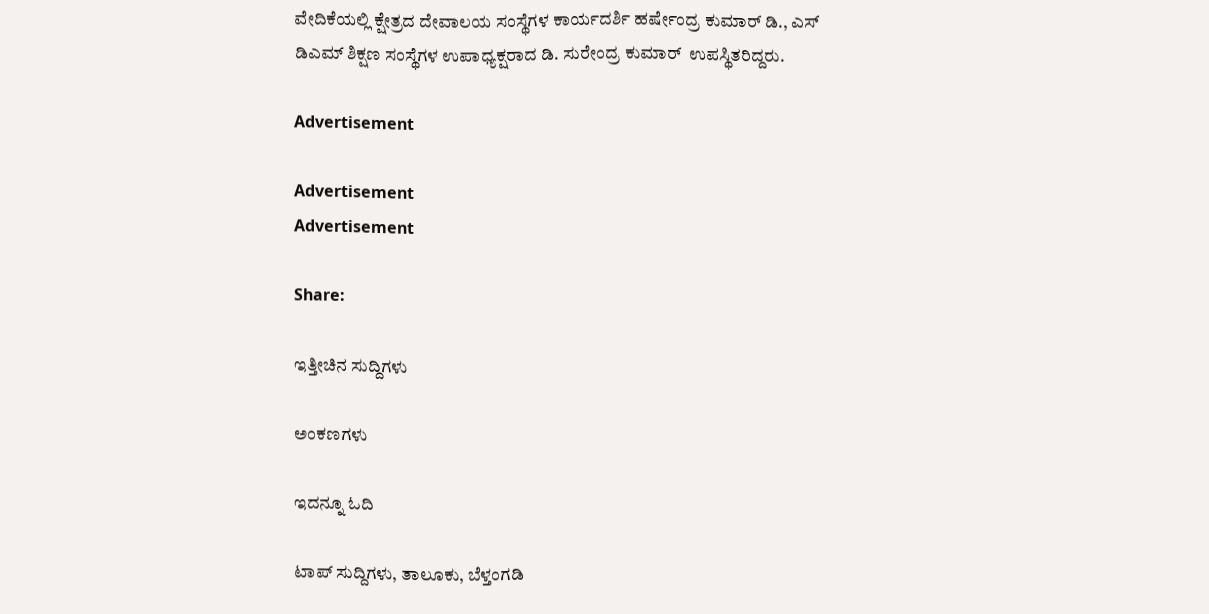ವೇದಿಕೆಯಲ್ಲಿ ಕ್ಷೇತ್ರದ ದೇವಾಲಯ ಸಂಸ್ಥೆಗಳ ಕಾರ್ಯದರ್ಶಿ ಹರ್ಷೇಂದ್ರ ಕುಮಾರ್ ಡಿ., ಎಸ್ ಡಿಎಮ್ ಶಿಕ್ಷಣ ಸಂಸ್ಥೆಗಳ ಉಪಾಧ್ಯಕ್ಷರಾದ ಡಿ. ಸುರೇಂದ್ರ ಕುಮಾರ್  ಉಪಸ್ಥಿತರಿದ್ದರು.

Advertisement

Advertisement
Advertisement

Share:

ಇತ್ತೀಚಿನ ಸುದ್ದಿಗಳು

ಅಂಕಣಗಳು

ಇದನ್ನೂ ಓದಿ

ಟಾಪ್ ಸುದ್ದಿಗಳು, ತಾಲೂಕು, ಬೆಳ್ತಂಗಡಿ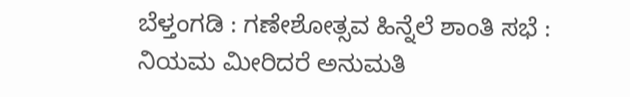ಬೆಳ್ತಂಗಡಿ : ಗಣೇಶೋತ್ಸವ ಹಿನ್ನೆಲೆ ಶಾಂತಿ ಸಭೆ : ನಿಯಮ ಮೀರಿದರೆ ಅನುಮತಿ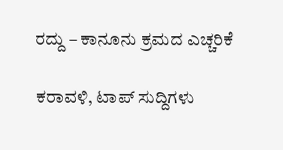ರದ್ದು – ಕಾನೂನು ಕ್ರಮದ ಎಚ್ಚರಿಕೆ

ಕರಾವಳಿ, ಟಾಪ್ ಸುದ್ದಿಗಳು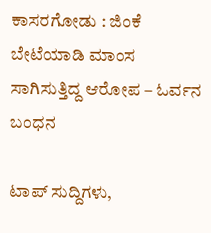ಕಾಸರಗೋಡು : ಜಿಂಕೆ ಬೇಟೆಯಾಡಿ ಮಾಂಸ ಸಾಗಿಸುತ್ತಿದ್ದ ಆರೋಪ – ಓರ್ವನ ಬಂಧನ

ಟಾಪ್ ಸುದ್ದಿಗಳು,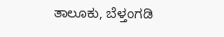ತಾಲೂಕು, ಬೆಳ್ತಂಗಡಿ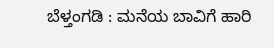ಬೆಳ್ತಂಗಡಿ : ಮನೆಯ ಬಾವಿಗೆ ಹಾರಿ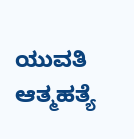ಯುವತಿ ಆತ್ಮಹತ್ಯೆ